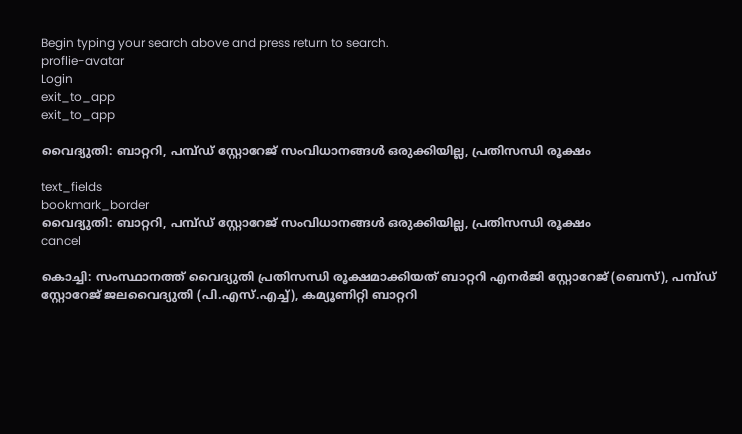Begin typing your search above and press return to search.
proflie-avatar
Login
exit_to_app
exit_to_app

വൈദ്യുതി: ബാറ്ററി, പമ്പ്ഡ് സ്റ്റോറേജ് സംവിധാനങ്ങൾ ഒരുക്കിയില്ല, പ്രതിസന്ധി രൂക്ഷം

text_fields
bookmark_border
വൈദ്യുതി: ബാറ്ററി, പമ്പ്ഡ് സ്റ്റോറേജ് സംവിധാനങ്ങൾ ഒരുക്കിയില്ല, പ്രതിസന്ധി രൂക്ഷം
cancel

കൊച്ചി: സംസ്ഥാനത്ത് വൈദ്യുതി പ്രതിസന്ധി രൂക്ഷമാക്കിയത് ബാറ്ററി എനർജി സ്റ്റോറേജ് (ബെസ്), പമ്പ്ഡ് സ്റ്റോറേജ് ജലവൈദ്യുതി (പി.എസ്.എച്ച്), കമ്യൂണിറ്റി ബാറ്ററി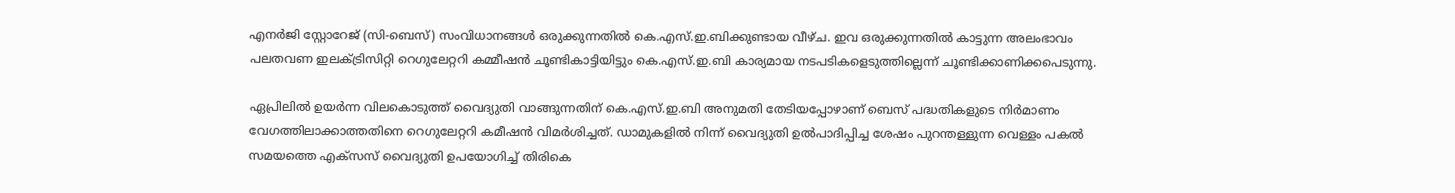എനർജി സ്റ്റോറേജ് (സി-ബെസ്) സംവിധാനങ്ങൾ ഒരുക്കുന്നതിൽ കെ.എസ്.ഇ.ബിക്കുണ്ടായ വീഴ്ച. ഇവ ഒരുക്കുന്നതിൽ കാട്ടുന്ന അലംഭാവം പലതവണ ഇലക്ട്രിസിറ്റി റെഗുലേറ്ററി കമ്മീഷൻ ചൂണ്ടികാട്ടിയിട്ടും കെ.എസ്.ഇ.ബി കാര്യമായ നടപടികളെടുത്തില്ലെന്ന് ചൂണ്ടിക്കാണിക്കപെടുന്നു.

ഏപ്രിലിൽ ഉയർന്ന വിലകൊടുത്ത് വൈദ്യുതി വാങ്ങുന്നതിന് കെ.എസ്.ഇ.ബി അനുമതി തേടിയപ്പോഴാണ് ബെസ് പദ്ധതികളുടെ നിർമാണം വേഗത്തിലാക്കാത്തതിനെ റെഗുലേറ്ററി കമീഷൻ വിമർശിച്ചത്. ഡാമുകളിൽ നിന്ന് വൈദ്യുതി ഉൽപാദിപ്പിച്ച ശേഷം പുറന്തള്ളുന്ന വെള്ളം പകൽ സമയത്തെ എക്സസ് വൈദ്യുതി ഉപയോഗിച്ച് തിരികെ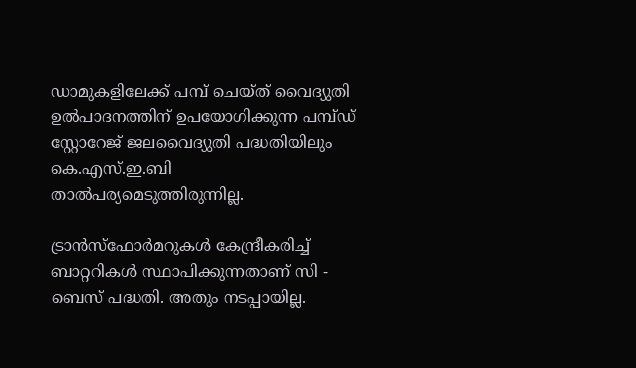ഡാമുകളിലേക്ക് പമ്പ് ചെയ്ത് വൈദ്യുതി ഉൽപാദനത്തിന് ഉപയോഗിക്കുന്ന പമ്പ്ഡ് സ്റ്റോറേജ് ജലവൈദ്യുതി പദ്ധതിയിലും കെ.എസ്.ഇ.ബി താൽപര്യമെടുത്തിരുന്നില്ല.

ട്രാൻസ്ഫോർമറുകൾ കേന്ദ്രീകരിച്ച് ബാറ്ററികൾ സ്ഥാപിക്കുന്നതാണ് സി - ബെസ് പദ്ധതി. അതും നടപ്പായില്ല.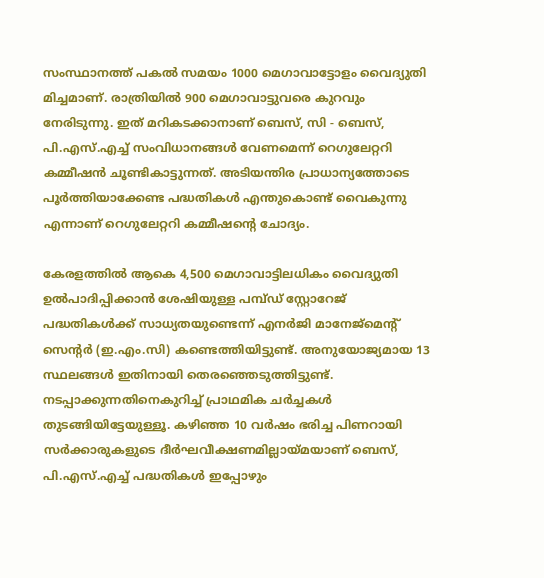സംസ്ഥാനത്ത് പകൽ സമയം 1000 മെഗാവാട്ടോളം വൈദ്യുതി മിച്ചമാണ്. രാത്രിയിൽ 900 മെഗാവാട്ടുവരെ കുറവും നേരിടുന്നു. ഇത് മറികടക്കാനാണ് ബെസ്, സി - ബെസ്, പി.എസ്.എച്ച് സംവിധാനങ്ങൾ വേണമെന്ന് റെഗുലേറ്ററി കമ്മീഷൻ ചൂണ്ടികാട്ടുന്നത്. അടിയന്തിര പ്രാധാന്യത്തോടെ പൂർത്തിയാക്കേണ്ട പദ്ധതികൾ എന്തുകൊണ്ട് വൈകുന്നു എന്നാണ് റെഗുലേറ്ററി കമ്മീഷന്‍റെ ചോദ്യം.

കേരളത്തിൽ ആകെ 4,500 മെഗാവാട്ടിലധികം വൈദ്യുതി ഉൽപാദിപ്പിക്കാൻ ശേഷിയുള്ള പമ്പ്ഡ് സ്റ്റോറേജ് പദ്ധതികൾക്ക് സാധ്യതയുണ്ടെന്ന് എനർജി മാനേജ്മെന്‍റ് സെന്‍റർ (ഇ.എം.സി) കണ്ടെത്തിയിട്ടുണ്ട്. അനുയോജ്യമായ 13 സ്ഥലങ്ങൾ ഇതിനായി തെരഞ്ഞെടുത്തിട്ടുണ്ട്. നടപ്പാക്കുന്നതിനെകുറിച്ച് പ്രാഥമിക ചർച്ചകൾ തുടങ്ങിയിട്ടേയുള്ളൂ. കഴിഞ്ഞ 10 വർഷം ഭരിച്ച പിണറായി സർക്കാരുകളുടെ ദീർഘവീക്ഷണമില്ലായ്മയാണ് ബെസ്, പി.എസ്.എച്ച് പദ്ധതികൾ ഇപ്പോഴും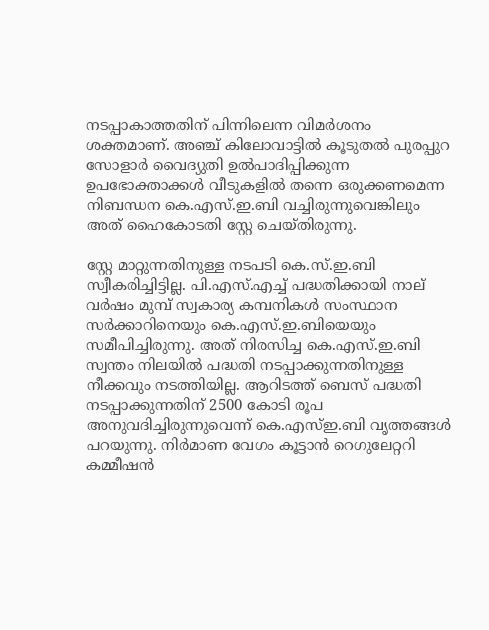നടപ്പാകാത്തതിന് പിന്നിലെന്ന വിമർശനം ശക്തമാണ്. അഞ്ച് കിലോവാട്ടിൽ കൂടുതൽ പുരപ്പുറ സോളാർ വൈദ്യുതി ഉൽപാദിപ്പിക്കുന്ന ഉപഭോക്താക്കൾ വീടുകളിൽ തന്നെ ഒരുക്കണമെന്ന നിബന്ധന കെ.എസ്.ഇ.ബി വച്ചിരുന്നുവെങ്കിലും അത് ഹൈകോടതി സ്റ്റേ ചെയ്തിരുന്നു.

സ്റ്റേ മാറ്റുന്നതിനുള്ള നടപടി കെ.സ്.ഇ.ബി സ്വീകരിച്ചിട്ടില്ല. പി.എസ്.എച്ച് പദ്ധതിക്കായി നാല് വർഷം മുമ്പ് സ്വകാര്യ കമ്പനികൾ സംസ്ഥാന സർക്കാറിനെയും കെ.എസ്.ഇ.ബിയെയും സമീപിച്ചിരുന്നു. അത് നിരസിച്ച കെ.എസ്.ഇ.ബി സ്വന്തം നിലയിൽ പദ്ധതി നടപ്പാക്കുന്നതിനുള്ള നീക്കവും നടത്തിയില്ല. ആറിടത്ത് ബെസ് പദ്ധതി നടപ്പാക്കുന്നതിന് 2500 കോടി രൂപ അനുവദിച്ചിരുന്നുവെന്ന് കെ.എസ്ഇ.ബി വൃത്തങ്ങൾ പറയുന്നു. നിർമാണ വേഗം കൂട്ടാൻ റെഗുലേറ്ററി കമ്മീഷൻ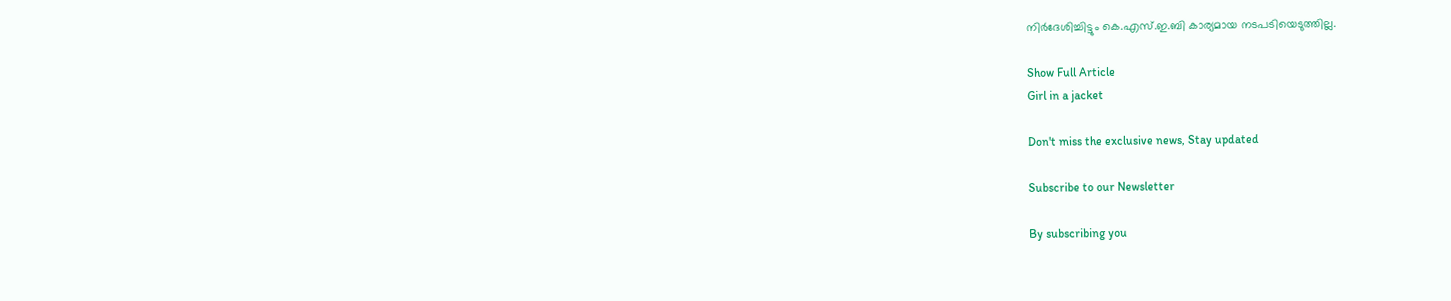നിർദേശിച്ചിട്ടും കെ.എസ്.ഇ.ബി കാര്യമായ നടപടിയെടുത്തില്ല.

Show Full Article
Girl in a jacket

Don't miss the exclusive news, Stay updated

Subscribe to our Newsletter

By subscribing you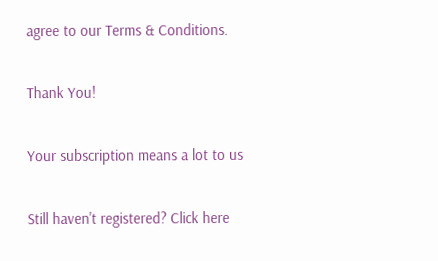agree to our Terms & Conditions.

Thank You!

Your subscription means a lot to us

Still haven't registered? Click here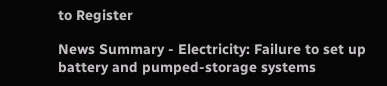to Register

News Summary - Electricity: Failure to set up battery and pumped-storage systems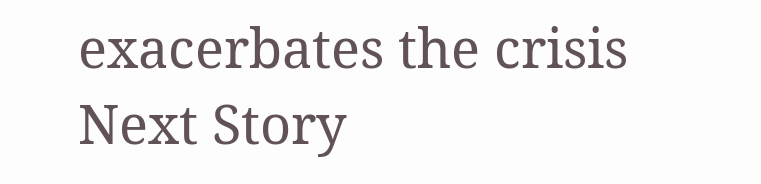exacerbates the crisis
Next Story